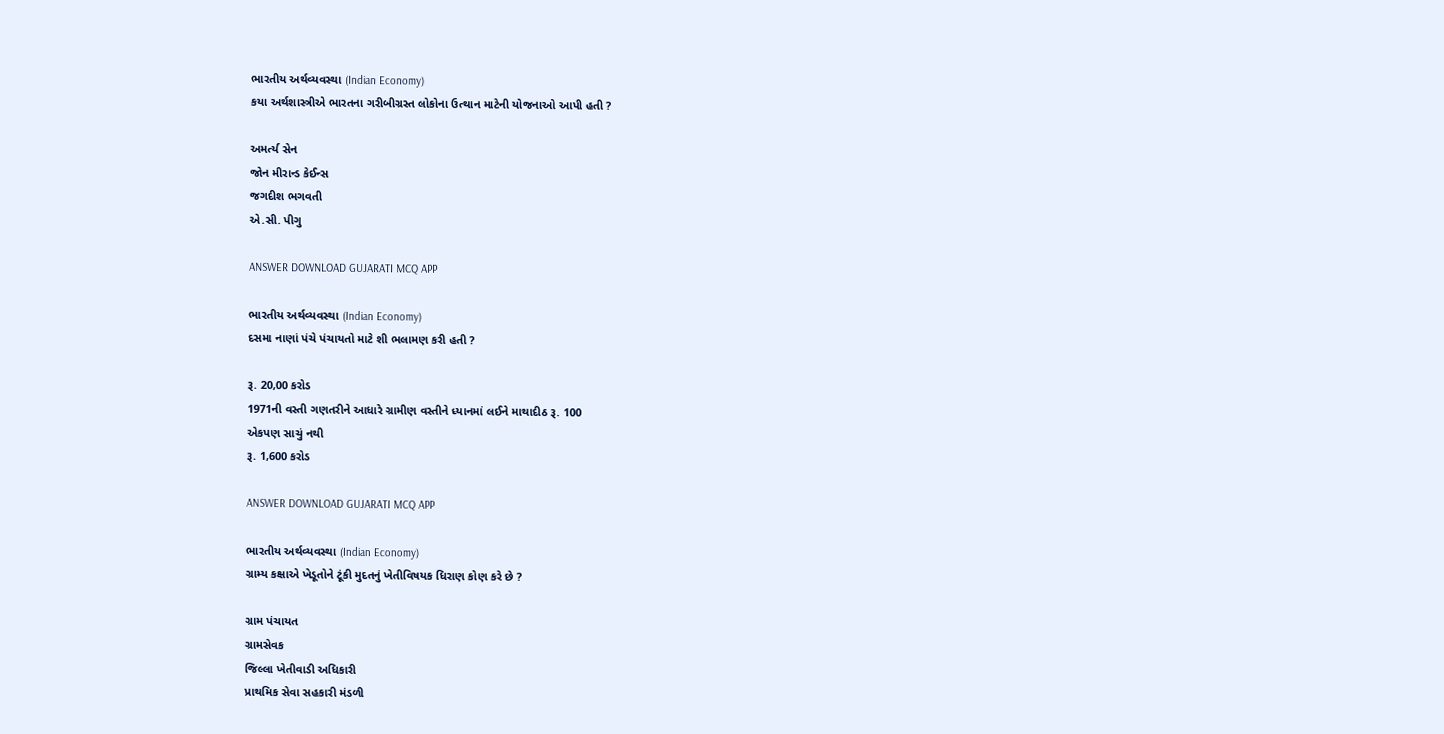ભારતીય અર્થવ્યવસ્થા (Indian Economy)
કયા અર્થશાસ્ત્રીએ ભારતના ગરીબીગ્રસ્ત લોકોના ઉત્થાન માટેની યોજનાઓ આપી હતી ?

અમર્ત્ય સેન
જોન મીરાન્ડ કેઈન્સ
જગદીશ ભગવતી
એ.સી. પીગુ

ANSWER DOWNLOAD GUJARATI MCQ APP

ભારતીય અર્થવ્યવસ્થા (Indian Economy)
દસમા નાણાં પંચે પંચાયતો માટે શી ભલામણ કરી હતી ?

રૂ. 20,00 કરોડ
1971ની વસ્તી ગણતરીને આધારે ગ્રામીણ વસ્તીને ધ્યાનમાં લઈને માથાદીઠ રૂ. 100
એકપણ સાચું નથી
રૂ. 1,600 કરોડ

ANSWER DOWNLOAD GUJARATI MCQ APP

ભારતીય અર્થવ્યવસ્થા (Indian Economy)
ગ્રામ્ય કક્ષાએ ખેડૂતોને ટૂંકી મુદતનું ખેતીવિષયક ધિરાણ કોણ કરે છે ?

ગ્રામ પંચાયત
ગ્રામસેવક
જિલ્લા ખેતીવાડી અધિકારી
પ્રાથમિક સેવા સહકારી મંડળી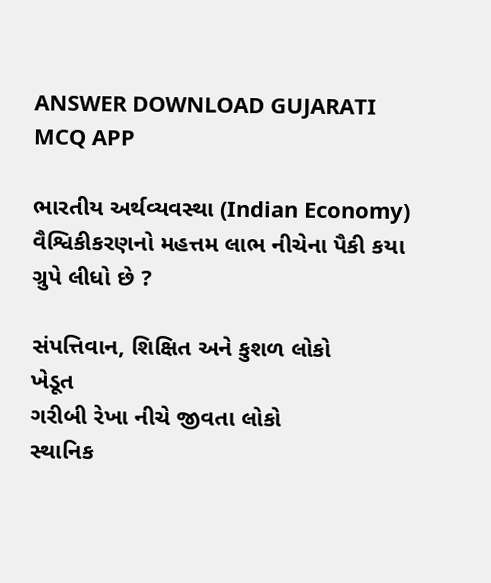ANSWER DOWNLOAD GUJARATI MCQ APP

ભારતીય અર્થવ્યવસ્થા (Indian Economy)
વૈશ્વિકીકરણનો મહત્તમ લાભ નીચેના પૈકી કયા ગ્રુપે લીધો છે ?

સંપત્તિવાન, શિક્ષિત અને કુશળ લોકો
ખેડૂત
ગરીબી રેખા નીચે જીવતા લોકો
સ્થાનિક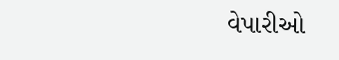વેપારીઓ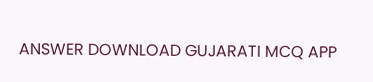ANSWER DOWNLOAD GUJARATI MCQ APP